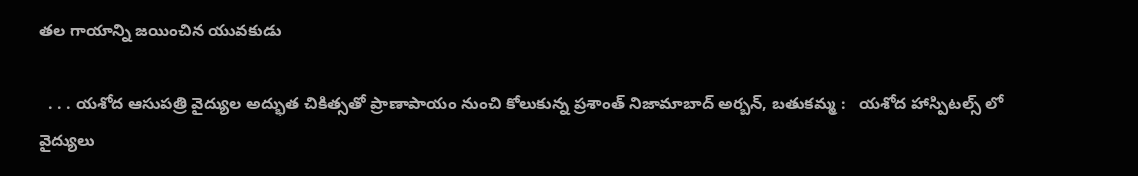తల గాయాన్ని జయించిన యువకుడు

  . . . యశోద ఆసుపత్రి వైద్యుల అద్భుత చికిత్సతో ప్రాణాపాయం నుంచి కోలుకున్న ప్రశాంత్ నిజామాబాద్ అర్బన్, బతుకమ్మ :   యశోద హాస్పిటల్స్ లో వైద్యులు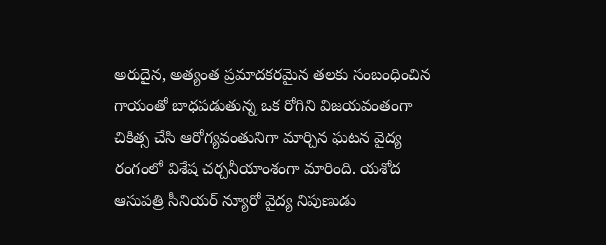అరుదైన, అత్యంత ప్రమాదకరమైన తలకు సంబంధించిన గాయంతో బాధపడుతున్న ఒక రోగిని విజయవంతంగా చికిత్స చేసి ఆరోగ్యవంతునిగా మార్చిన ఘటన వైద్య రంగంలో విశేష చర్చనీయాంశంగా మారింది. యశోద ఆసుపత్రి సీనియర్ న్యూరో వైద్య నిపుణుడు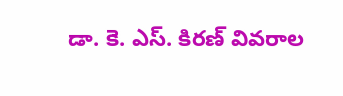డా. కె. ఎస్. కిరణ్ వివరాల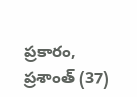ప్రకారం, ప్రశాంత్ (37)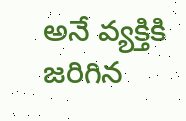అనే వ్యక్తికి జరిగిన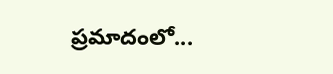ప్రమాదంలో...